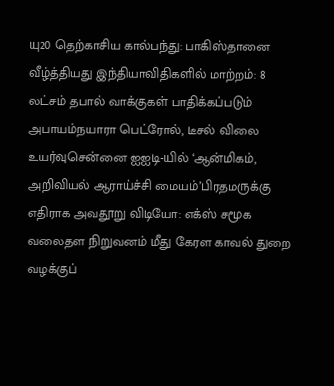யு20 தெற்காசிய கால்பந்து: பாகிஸ்தானை வீழ்த்தியது இந்தியாவிதிகளில் மாற்றம்: 8 லட்சம் தபால் வாக்குகள் பாதிக்கப்படும் அபாயம்நயாரா பெட்ரோல், டீசல் விலை உயர்வுசென்னை ஐஐடி-யில் ‘ஆன்மிகம், அறிவியல் ஆராய்ச்சி மையம்’பிரதமருக்கு எதிராக அவதூறு விடியோ: எக்ஸ் சமூக வலைதள நிறுவனம் மீது கேரள காவல் துறை வழக்குப்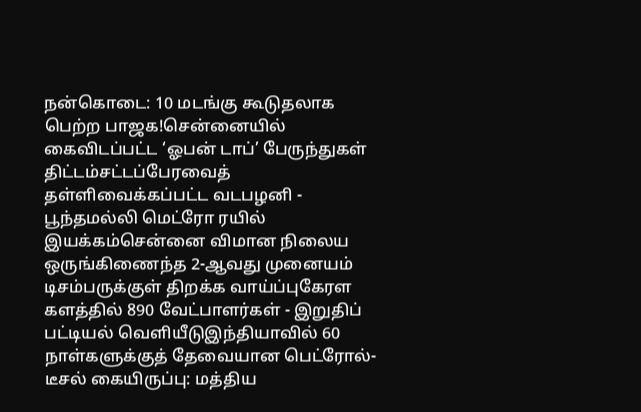நன்கொடை: 10 மடங்கு கூடுதலாக பெற்ற பாஜக!சென்னையில் கைவிடப்பட்ட ‘ஓபன் டாப்’ பேருந்துகள் திட்டம்சட்டப்பேரவைத் தள்ளிவைக்கப்பட்ட வடபழனி - பூந்தமல்லி மெட்ரோ ரயில் இயக்கம்சென்னை விமான நிலைய ஒருங்கிணைந்த 2-ஆவது முனையம் டிசம்பருக்குள் திறக்க வாய்ப்புகேரள களத்தில் 890 வேட்பாளர்கள் - இறுதிப் பட்டியல் வெளியீடுஇந்தியாவில் 60 நாள்களுக்குத் தேவையான பெட்ரோல்-டீசல் கையிருப்பு: மத்திய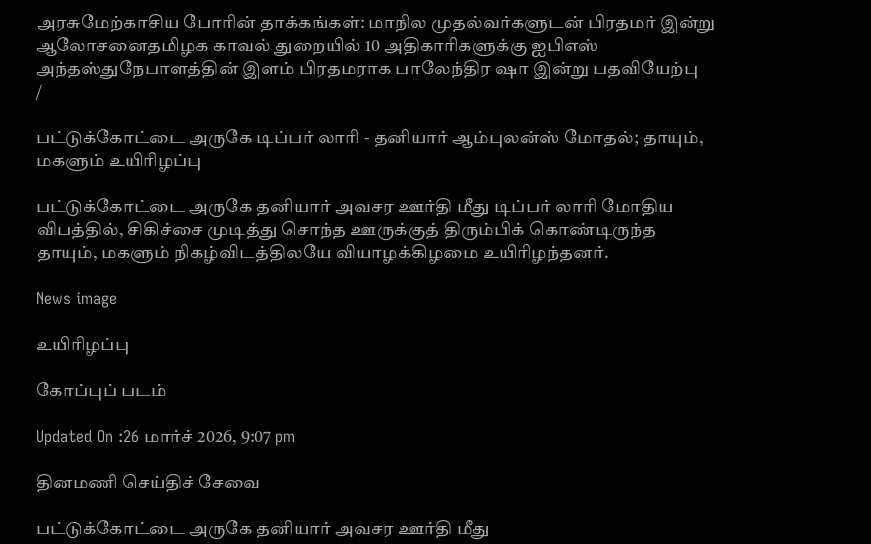அரசுமேற்காசிய போரின் தாக்கங்கள்: மாநில முதல்வர்களுடன் பிரதமர் இன்று ஆலோசனைதமிழக காவல் துறையில் 10 அதிகாரிகளுக்கு ஐபிஎஸ் அந்தஸ்துநேபாளத்தின் இளம் பிரதமராக பாலேந்திர ஷா இன்று பதவியேற்பு
/

பட்டுக்கோட்டை அருகே டிப்பர் லாரி - தனியார் ஆம்புலன்ஸ் மோதல்; தாயும், மகளும் உயிரிழப்பு

பட்டுக்கோட்டை அருகே தனியார் அவசர ஊர்தி மீது டிப்பர் லாரி மோதிய விபத்தில், சிகிச்சை முடித்து சொந்த ஊருக்குத் திரும்பிக் கொண்டிருந்த தாயும், மகளும் நிகழ்விடத்திலயே வியாழக்கிழமை உயிரிழந்தனர்.

News image

உயிரிழப்பு

கோப்புப் படம்

Updated On :26 மார்ச் 2026, 9:07 pm

தினமணி செய்திச் சேவை

பட்டுக்கோட்டை அருகே தனியார் அவசர ஊர்தி மீது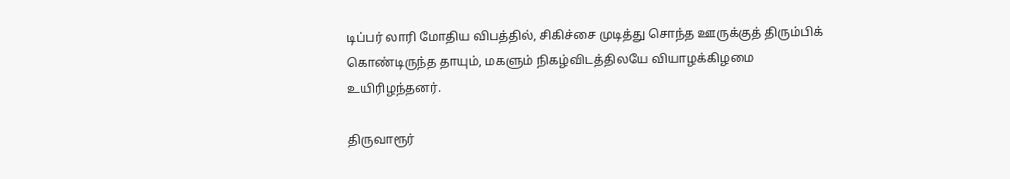டிப்பர் லாரி மோதிய விபத்தில், சிகிச்சை முடித்து சொந்த ஊருக்குத் திரும்பிக் கொண்டிருந்த தாயும், மகளும் நிகழ்விடத்திலயே வியாழக்கிழமை உயிரிழந்தனர்.

திருவாரூர்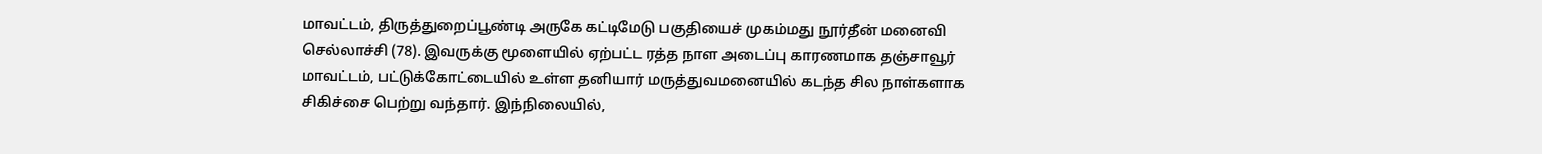மாவட்டம், திருத்துறைப்பூண்டி அருகே கட்டிமேடு பகுதியைச் முகம்மது நூர்தீன் மனைவி செல்லாச்சி (78). இவருக்கு மூளையில் ஏற்பட்ட ரத்த நாள அடைப்பு காரணமாக தஞ்சாவூர் மாவட்டம், பட்டுக்கோட்டையில் உள்ள தனியார் மருத்துவமனையில் கடந்த சில நாள்களாக சிகிச்சை பெற்று வந்தார். இந்நிலையில்,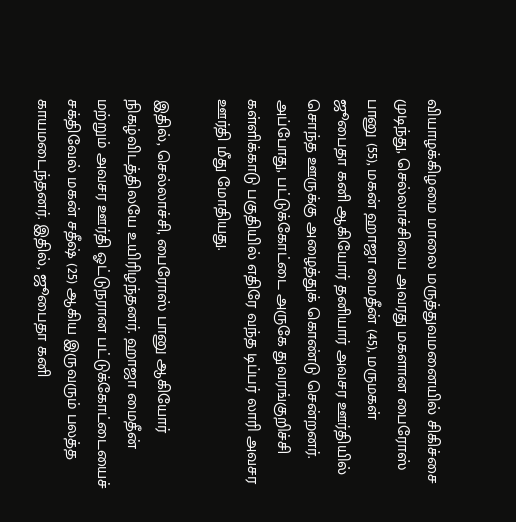வியாழக்கிழமை மாலை மருத்துவமனையில் சிகிச்சை முடிந்து, செல்லாச்சியை அவரது மகளான பைரோஸ் பானு (55), மகன் ஹாஜா மைதீன் (45), மருமகள் ஜூபைதா கனி ஆகியோர் தனியார் அவசர ஊர்தியில் சொந்த ஊருக்கு அழைத்துக் கொண்டு சென்றனர். அப்போது, பட்டுக்கோட்டை அருகே துவரங்குறிச்சி கள்ளிக்காடு பகுதியில் எதிரே வந்த டிப்பர் லாரி அவசர ஊர்தி மீது மோதியது.

இதில், செல்லாச்சி, பைரோஸ் பானு ஆகியோர் நிகழ்விடத்திலயே உயிரிழந்தனர். ஹாஜா மைதீன் மற்றும் அவசர ஊர்தி ஓட்டுநரான பட்டுக்கோட்டையைச் சக்திவேல் மகன் சதீஷ் (25) ஆகிய இருவரும் பலத்த காயமடைந்தனர். இதில், ஜூபைதா கனி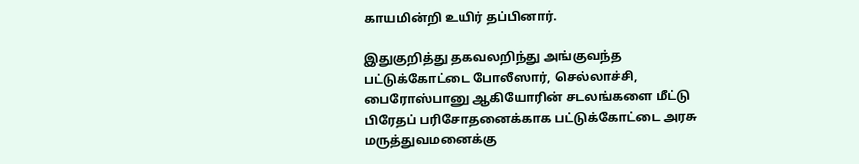காயமின்றி உயிர் தப்பினார்.

இதுகுறித்து தகவலறிந்து அங்குவந்த பட்டுக்கோட்டை போலீஸார், செல்லாச்சி, பைரோஸ்பானு ஆகியோரின் சடலங்களை மீட்டு பிரேதப் பரிசோதனைக்காக பட்டுக்கோட்டை அரசு மருத்துவமனைக்கு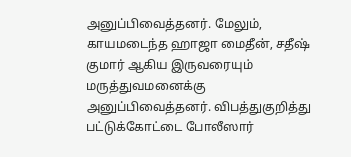அனுப்பிவைத்தனர். மேலும், காயமடைந்த ஹாஜா மைதீன், சதீஷ் குமார் ஆகிய இருவரையும் மருத்துவமனைக்கு அனுப்பிவைத்தனர். விபத்துகுறித்து பட்டுக்கோட்டை போலீஸார்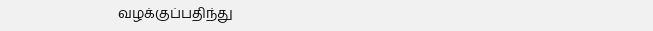வழக்குப்பதிந்து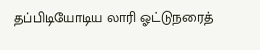தப்பிடியோடிய லாரி ஓட்டுநரைத்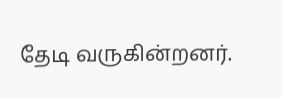தேடி வருகின்றனர்.